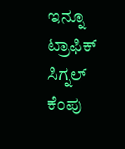ಇನ್ನೂ ಟ್ರಾಫಿಕ್ ಸಿಗ್ನಲ್ ಕೆಂಪು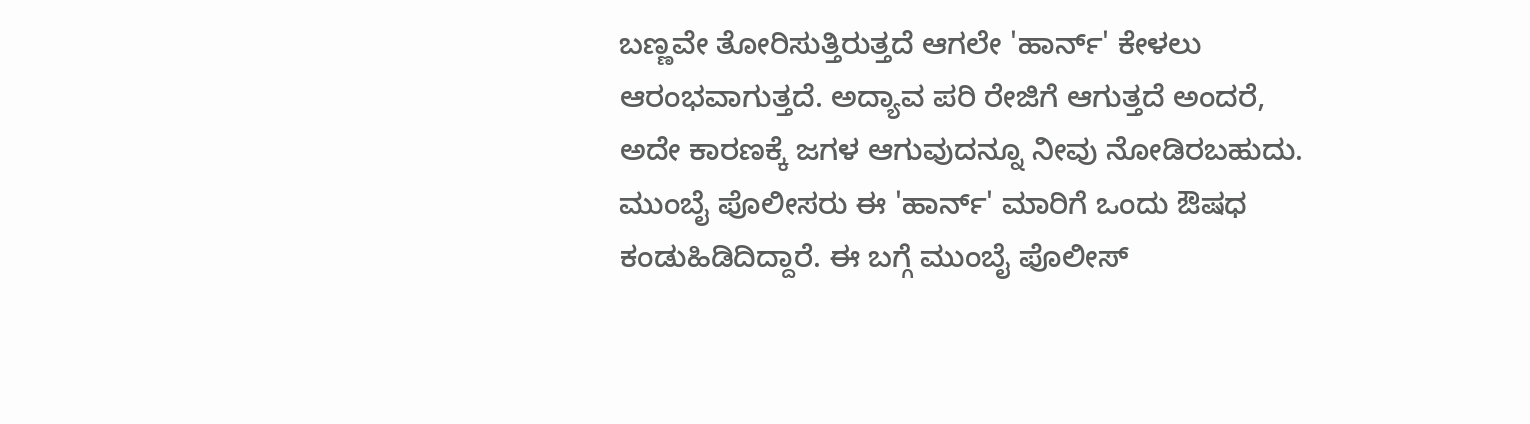ಬಣ್ಣವೇ ತೋರಿಸುತ್ತಿರುತ್ತದೆ ಆಗಲೇ 'ಹಾರ್ನ್' ಕೇಳಲು ಆರಂಭವಾಗುತ್ತದೆ. ಅದ್ಯಾವ ಪರಿ ರೇಜಿಗೆ ಆಗುತ್ತದೆ ಅಂದರೆ, ಅದೇ ಕಾರಣಕ್ಕೆ ಜಗಳ ಆಗುವುದನ್ನೂ ನೀವು ನೋಡಿರಬಹುದು. ಮುಂಬೈ ಪೊಲೀಸರು ಈ 'ಹಾರ್ನ್' ಮಾರಿಗೆ ಒಂದು ಔಷಧ ಕಂಡುಹಿಡಿದಿದ್ದಾರೆ. ಈ ಬಗ್ಗೆ ಮುಂಬೈ ಪೊಲೀಸ್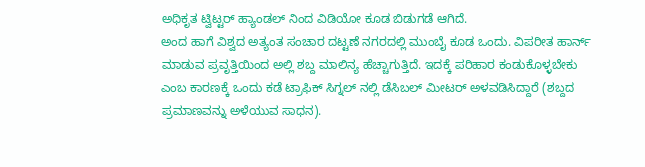ಅಧಿಕೃತ ಟ್ವಿಟ್ಟರ್ ಹ್ಯಾಂಡಲ್ ನಿಂದ ವಿಡಿಯೋ ಕೂಡ ಬಿಡುಗಡೆ ಆಗಿದೆ.
ಅಂದ ಹಾಗೆ ವಿಶ್ವದ ಅತ್ಯಂತ ಸಂಚಾರ ದಟ್ಟಣೆ ನಗರದಲ್ಲಿ ಮುಂಬೈ ಕೂಡ ಒಂದು. ವಿಪರೀತ ಹಾರ್ನ್ ಮಾಡುವ ಪ್ರವೃತ್ತಿಯಿಂದ ಅಲ್ಲಿ ಶಬ್ದ ಮಾಲಿನ್ಯ ಹೆಚ್ಚಾಗುತ್ತಿದೆ. ಇದಕ್ಕೆ ಪರಿಹಾರ ಕಂಡುಕೊಳ್ಳಬೇಕು ಎಂಬ ಕಾರಣಕ್ಕೆ ಒಂದು ಕಡೆ ಟ್ರಾಫಿಕ್ ಸಿಗ್ನಲ್ ನಲ್ಲಿ ಡೆಸಿಬಲ್ ಮೀಟರ್ ಅಳವಡಿಸಿದ್ದಾರೆ (ಶಬ್ದದ ಪ್ರಮಾಣವನ್ನು ಅಳೆಯುವ ಸಾಧನ).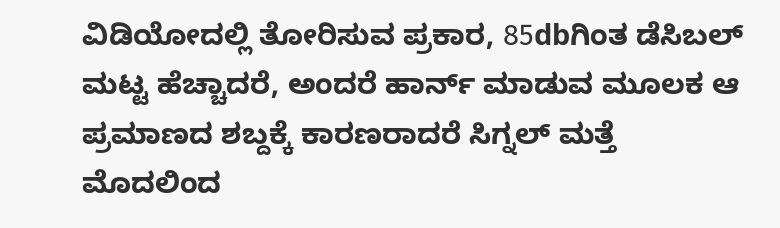ವಿಡಿಯೋದಲ್ಲಿ ತೋರಿಸುವ ಪ್ರಕಾರ, 85dbಗಿಂತ ಡೆಸಿಬಲ್ ಮಟ್ಟ ಹೆಚ್ಚಾದರೆ, ಅಂದರೆ ಹಾರ್ನ್ ಮಾಡುವ ಮೂಲಕ ಆ ಪ್ರಮಾಣದ ಶಬ್ದಕ್ಕೆ ಕಾರಣರಾದರೆ ಸಿಗ್ನಲ್ ಮತ್ತೆ ಮೊದಲಿಂದ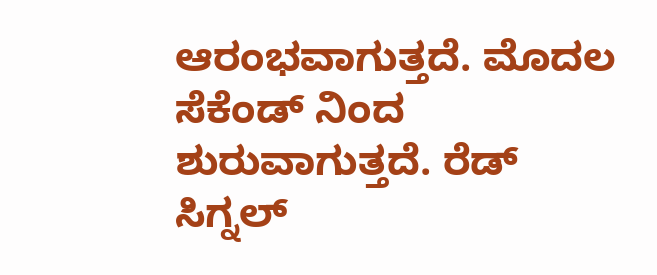ಆರಂಭವಾಗುತ್ತದೆ. ಮೊದಲ ಸೆಕೆಂಡ್ ನಿಂದ ಶುರುವಾಗುತ್ತದೆ. ರೆಡ್ ಸಿಗ್ನಲ್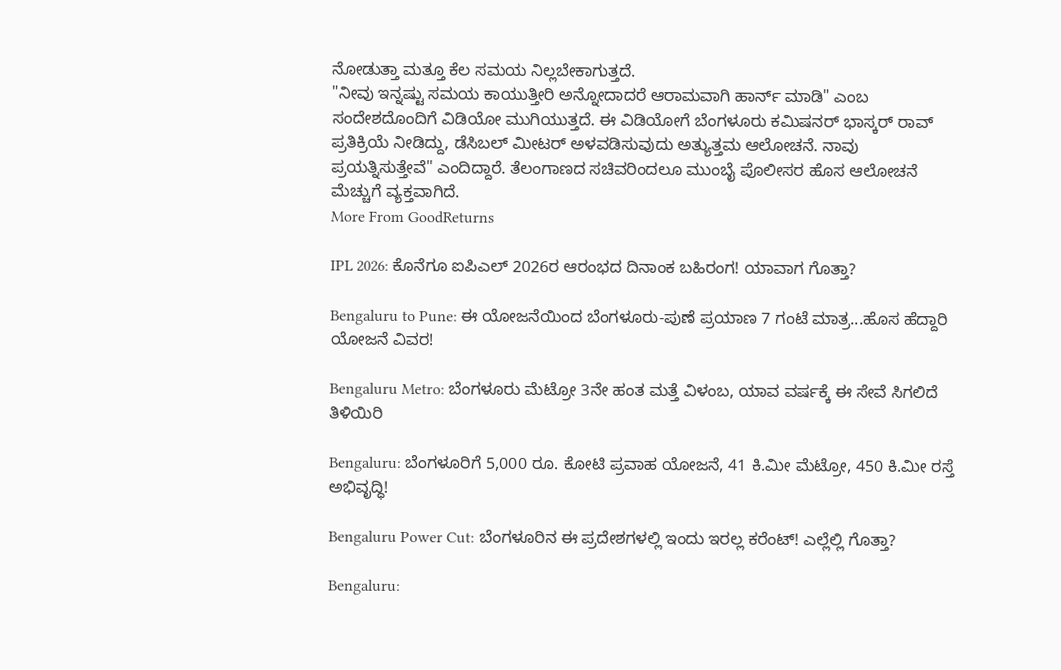ನೋಡುತ್ತಾ ಮತ್ತೂ ಕೆಲ ಸಮಯ ನಿಲ್ಲಬೇಕಾಗುತ್ತದೆ.
"ನೀವು ಇನ್ನಷ್ಟು ಸಮಯ ಕಾಯುತ್ತೀರಿ ಅನ್ನೋದಾದರೆ ಆರಾಮವಾಗಿ ಹಾರ್ನ್ ಮಾಡಿ" ಎಂಬ ಸಂದೇಶದೊಂದಿಗೆ ವಿಡಿಯೋ ಮುಗಿಯುತ್ತದೆ. ಈ ವಿಡಿಯೋಗೆ ಬೆಂಗಳೂರು ಕಮಿಷನರ್ ಭಾಸ್ಕರ್ ರಾವ್ ಪ್ರತಿಕ್ರಿಯೆ ನೀಡಿದ್ದು, ಡೆಸಿಬಲ್ ಮೀಟರ್ ಅಳವಡಿಸುವುದು ಅತ್ಯುತ್ತಮ ಆಲೋಚನೆ. ನಾವು ಪ್ರಯತ್ನಿಸುತ್ತೇವೆ" ಎಂದಿದ್ದಾರೆ. ತೆಲಂಗಾಣದ ಸಚಿವರಿಂದಲೂ ಮುಂಬೈ ಪೊಲೀಸರ ಹೊಸ ಆಲೋಚನೆ ಮೆಚ್ಚುಗೆ ವ್ಯಕ್ತವಾಗಿದೆ.
More From GoodReturns

IPL 2026: ಕೊನೆಗೂ ಐಪಿಎಲ್ 2026ರ ಆರಂಭದ ದಿನಾಂಕ ಬಹಿರಂಗ! ಯಾವಾಗ ಗೊತ್ತಾ?

Bengaluru to Pune: ಈ ಯೋಜನೆಯಿಂದ ಬೆಂಗಳೂರು-ಪುಣೆ ಪ್ರಯಾಣ 7 ಗಂಟೆ ಮಾತ್ರ...ಹೊಸ ಹೆದ್ದಾರಿ ಯೋಜನೆ ವಿವರ!

Bengaluru Metro: ಬೆಂಗಳೂರು ಮೆಟ್ರೋ 3ನೇ ಹಂತ ಮತ್ತೆ ವಿಳಂಬ, ಯಾವ ವರ್ಷಕ್ಕೆ ಈ ಸೇವೆ ಸಿಗಲಿದೆ ತಿಳಿಯಿರಿ

Bengaluru: ಬೆಂಗಳೂರಿಗೆ 5,000 ರೂ. ಕೋಟಿ ಪ್ರವಾಹ ಯೋಜನೆ, 41 ಕಿ.ಮೀ ಮೆಟ್ರೋ, 450 ಕಿ.ಮೀ ರಸ್ತೆ ಅಭಿವೃದ್ಧಿ!

Bengaluru Power Cut: ಬೆಂಗಳೂರಿನ ಈ ಪ್ರದೇಶಗಳಲ್ಲಿ ಇಂದು ಇರಲ್ಲ ಕರೆಂಟ್! ಎಲ್ಲೆಲ್ಲಿ ಗೊತ್ತಾ?

Bengaluru: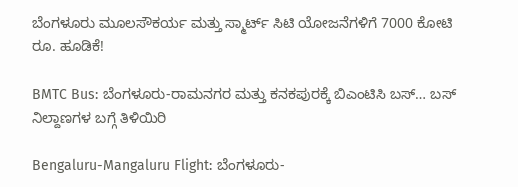ಬೆಂಗಳೂರು ಮೂಲಸೌಕರ್ಯ ಮತ್ತು ಸ್ಮಾರ್ಟ್ ಸಿಟಿ ಯೋಜನೆಗಳಿಗೆ 7000 ಕೋಟಿ ರೂ. ಹೂಡಿಕೆ!

BMTC Bus: ಬೆಂಗಳೂರು-ರಾಮನಗರ ಮತ್ತು ಕನಕಪುರಕ್ಕೆ ಬಿಎಂಟಿಸಿ ಬಸ್… ಬಸ್ ನಿಲ್ದಾಣಗಳ ಬಗ್ಗೆ ತಿಳಿಯಿರಿ

Bengaluru-Mangaluru Flight: ಬೆಂಗಳೂರು-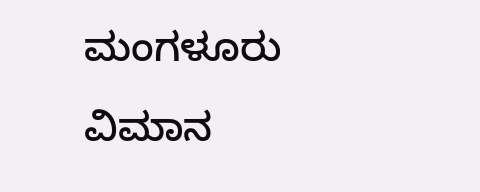ಮಂಗಳೂರು ವಿಮಾನ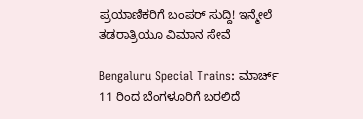ಪ್ರಯಾಣಿಕರಿಗೆ ಬಂಪರ್ ಸುದ್ದಿ! ಇನ್ಮೇಲೆ ತಡರಾತ್ರಿಯೂ ವಿಮಾನ ಸೇವೆ

Bengaluru Special Trains: ಮಾರ್ಚ್ 11 ರಿಂದ ಬೆಂಗಳೂರಿಗೆ ಬರಲಿದೆ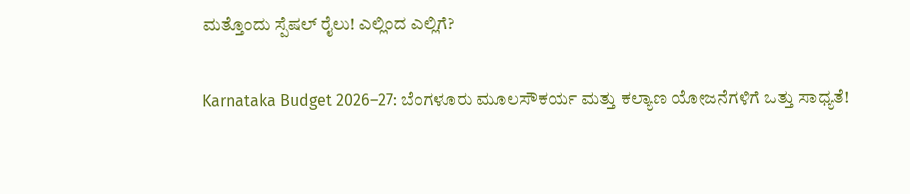ಮತ್ತೊಂದು ಸ್ಪೆಷಲ್ ರೈಲು! ಎಲ್ಲಿಂದ ಎಲ್ಲಿಗೆ?

Karnataka Budget 2026–27: ಬೆಂಗಳೂರು ಮೂಲಸೌಕರ್ಯ ಮತ್ತು ಕಲ್ಯಾಣ ಯೋಜನೆಗಳಿಗೆ ಒತ್ತು ಸಾಧ್ಯತೆ!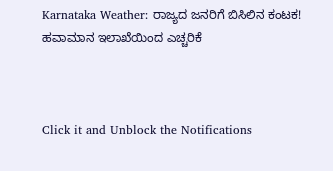Karnataka Weather: ರಾಜ್ಯದ ಜನರಿಗೆ ಬಿಸಿಲಿನ ಕಂಟಕ! ಹವಾಮಾನ ಇಲಾಖೆಯಿಂದ ಎಚ್ಚರಿಕೆ



Click it and Unblock the Notifications